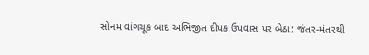સોનમ વાંગચૂક બાદ અભિજીત દીપક ઉપવાસ પર બેઠા: જંતર-મંતરથી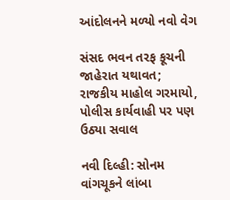આંદોલનને મળ્યો નવો વેગ

સંસદ ભવન તરફ કૂચની જાહેરાત યથાવત; રાજકીય માહોલ ગરમાયો, પોલીસ કાર્યવાહી પર પણ ઉઠ્યા સવાલ

નવી દિલ્હી: સોનમ વાંગચૂકને લાંબા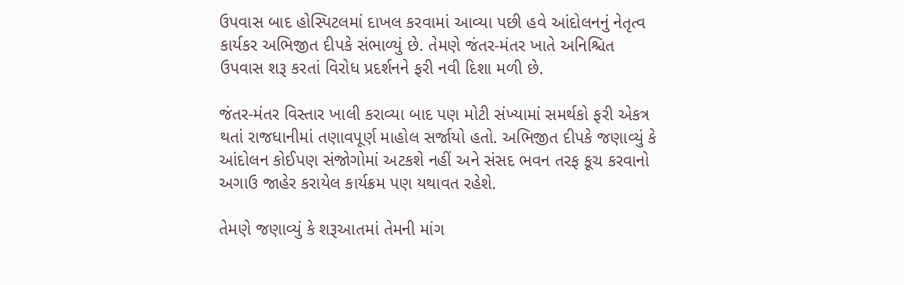ઉપવાસ બાદ હોસ્પિટલમાં દાખલ કરવામાં આવ્યા પછી હવે આંદોલનનું નેતૃત્વ કાર્યકર અભિજીત દીપકે સંભાળ્યું છે. તેમણે જંતર-મંતર ખાતે અનિશ્ચિત ઉપવાસ શરૂ કરતાં વિરોધ પ્રદર્શનને ફરી નવી દિશા મળી છે.

જંતર-મંતર વિસ્તાર ખાલી કરાવ્યા બાદ પણ મોટી સંખ્યામાં સમર્થકો ફરી એકત્ર થતાં રાજધાનીમાં તણાવપૂર્ણ માહોલ સર્જાયો હતો. અભિજીત દીપકે જણાવ્યું કે આંદોલન કોઈપણ સંજોગોમાં અટકશે નહીં અને સંસદ ભવન તરફ કૂચ કરવાનો અગાઉ જાહેર કરાયેલ કાર્યક્રમ પણ યથાવત રહેશે.

તેમણે જણાવ્યું કે શરૂઆતમાં તેમની માંગ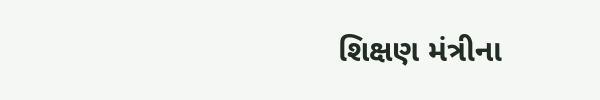શિક્ષણ મંત્રીના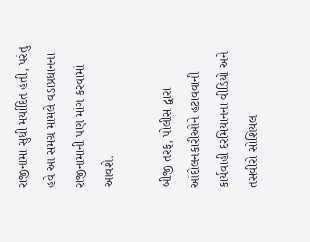રાજીનામા સુધી મર્યાદિત હતી, પરંતુ હવે આ સમગ્ર મામલે વડાપ્રધાનના રાજીનામાની પણ માંગ કરવામાં આવશે.

બીજી તરફ, પોલીસ દ્વારા આંદોલનકારીઓને હટાવવાની કાર્યવાહી દરમિયાનના વીડિયો અને તસવીરો સોશિયલ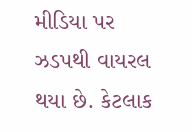મીડિયા પર ઝડપથી વાયરલ થયા છે. કેટલાક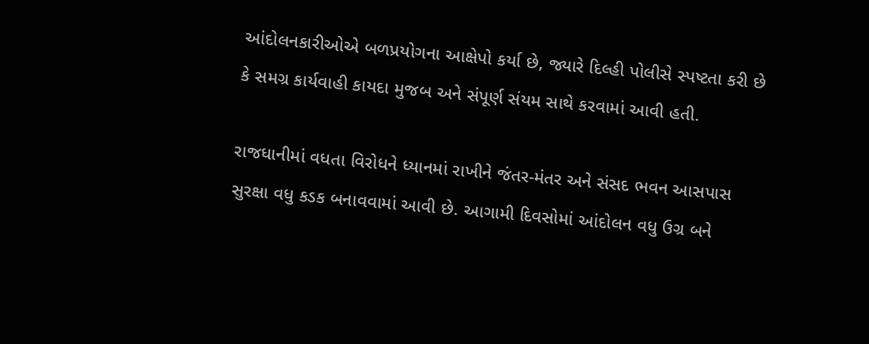આંદોલનકારીઓએ બળપ્રયોગના આક્ષેપો કર્યા છે, જ્યારે દિલ્હી પોલીસે સ્પષ્ટતા કરી છે કે સમગ્ર કાર્યવાહી કાયદા મુજબ અને સંપૂર્ણ સંયમ સાથે કરવામાં આવી હતી.

રાજધાનીમાં વધતા વિરોધને ધ્યાનમાં રાખીને જંતર-મંતર અને સંસદ ભવન આસપાસ સુરક્ષા વધુ કડક બનાવવામાં આવી છે. આગામી દિવસોમાં આંદોલન વધુ ઉગ્ર બને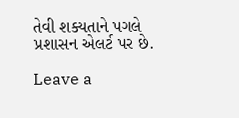તેવી શક્યતાને પગલે પ્રશાસન એલર્ટ પર છે.

Leave a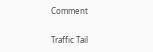Comment

Traffic Tail